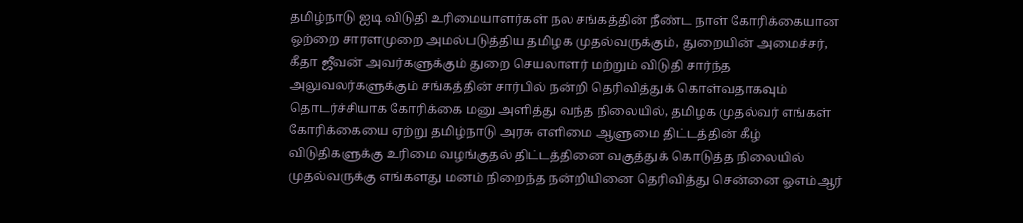தமிழ்நாடு ஐடி விடுதி உரிமையாளர்கள் நல சங்கத்தின் நீண்ட நாள் கோரிக்கையான
ஒற்றை சாரளமுறை அமல்படுத்திய தமிழக முதல்வருக்கும், துறையின் அமைச்சர், கீதா ஜீவன் அவர்களுக்கும் துறை செயலாளர் மற்றும் விடுதி சார்ந்த அலுவலர்களுக்கும் சங்கத்தின் சார்பில் நன்றி தெரிவித்துக் கொள்வதாகவும் தொடர்ச்சியாக கோரிக்கை மனு அளித்து வந்த நிலையில், தமிழக முதல்வர் எங்கள் கோரிக்கையை ஏற்று தமிழ்நாடு அரசு எளிமை ஆளுமை திட்டத்தின் கீழ் விடுதிகளுக்கு உரிமை வழங்குதல் திட்டத்தினை வகுத்துக் கொடுத்த நிலையில் முதல்வருக்கு எங்களது மனம் நிறைந்த நன்றியினை தெரிவித்து சென்னை ஓஎம்ஆர்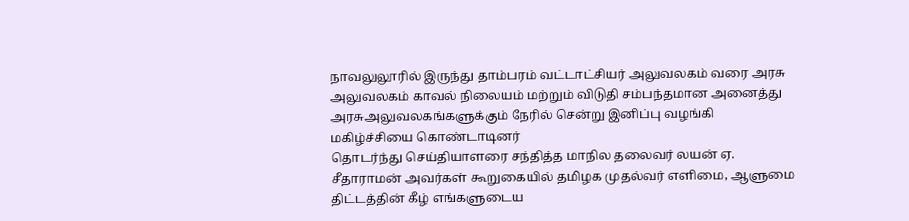நாவலுலூரில் இருந்து தாம்பரம் வட்டாட்சியர் அலுவலகம் வரை அரசு அலுவலகம் காவல் நிலையம் மற்றும் விடுதி சம்பந்தமான அனைத்து அரசுஅலுவலகங்களுக்கும் நேரில் சென்று இனிப்பு வழங்கி மகிழ்ச்சியை கொண்டாடினர்
தொடர்ந்து செய்தியாளரை சந்தித்த மாநில தலைவர் லயன் ஏ. சீதாராமன் அவர்கள் கூறுகையில் தமிழக முதல்வர் எளிமை, ஆளுமை திட்டத்தின் கீழ் எங்களுடைய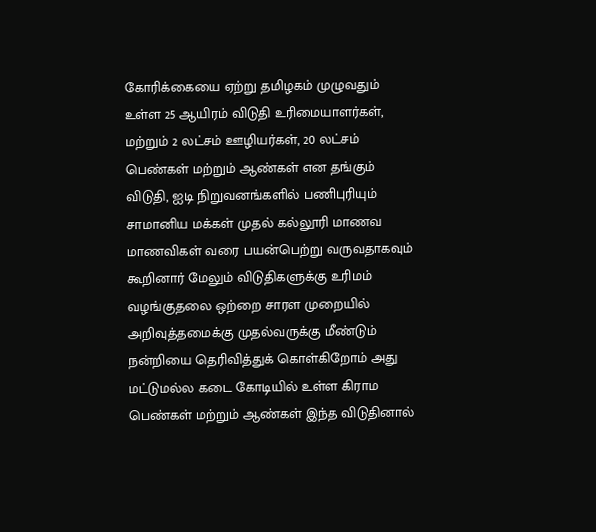கோரிக்கையை ஏற்று தமிழகம் முழுவதும்
உள்ள 25 ஆயிரம் விடுதி உரிமையாளர்கள், மற்றும் 2 லட்சம் ஊழியர்கள், 20 லட்சம் பெண்கள் மற்றும் ஆண்கள் என தங்கும் விடுதி, ஐடி நிறுவனங்களில் பணிபுரியும் சாமானிய மக்கள் முதல் கல்லூரி மாணவ மாணவிகள் வரை பயன்பெற்று வருவதாகவும் கூறினார் மேலும் விடுதிகளுக்கு உரிமம் வழங்குதலை ஒற்றை சாரள முறையில் அறிவுத்தமைக்கு முதல்வருக்கு மீண்டும் நன்றியை தெரிவித்துக் கொள்கிறோம் அது மட்டுமல்ல கடை கோடியில் உள்ள கிராம பெண்கள் மற்றும் ஆண்கள் இந்த விடுதினால்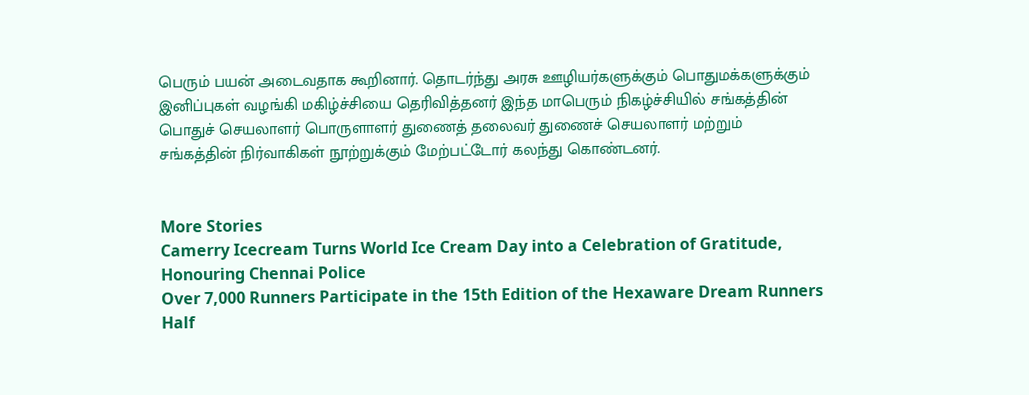பெரும் பயன் அடைவதாக கூறினார். தொடர்ந்து அரசு ஊழியர்களுக்கும் பொதுமக்களுக்கும் இனிப்புகள் வழங்கி மகிழ்ச்சியை தெரிவித்தனர் இந்த மாபெரும் நிகழ்ச்சியில் சங்கத்தின் பொதுச் செயலாளர் பொருளாளர் துணைத் தலைவர் துணைச் செயலாளர் மற்றும் சங்கத்தின் நிர்வாகிகள் நூற்றுக்கும் மேற்பட்டோர் கலந்து கொண்டனர்.


More Stories
Camerry Icecream Turns World Ice Cream Day into a Celebration of Gratitude, Honouring Chennai Police
Over 7,000 Runners Participate in the 15th Edition of the Hexaware Dream Runners Half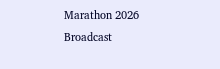Marathon 2026
Broadcast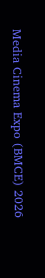Media Cinema Expo (BMCE) 2026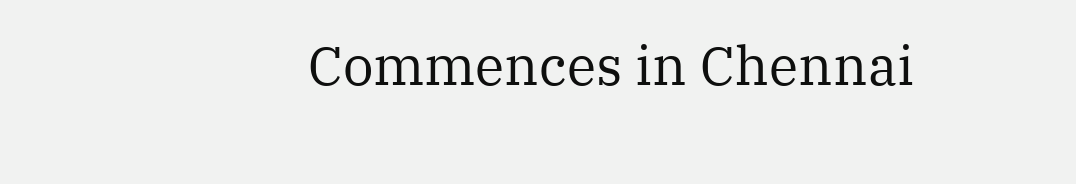Commences in Chennai